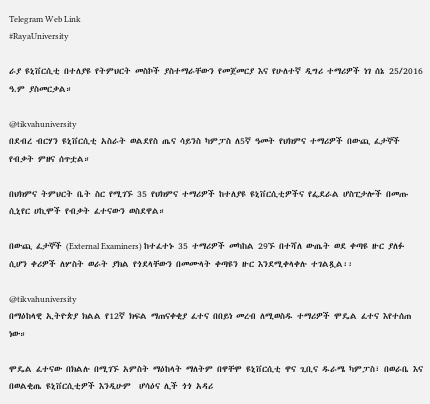Telegram Web Link
#RayaUniversity

ራያ ዩኒቨርሲቲ በተለያዩ የትምህርት መስኮች ያስተማራቸውን የመጀመርያ እና የሁለተኛ ዲግሪ ተማሪዎች ነገ ሰኔ 25/2016 ዓ.ም ያስመርቃል።

@tikvahuniversity
በደብረ ብርሃን ዩኒቨርሲቲ አስራት ወልደየስ ጤና ሳይንስ ካምፓስ ለ5ኛ ዓመት የህክምና ተማሪዎች በውጪ ፈታኞች የብቃት ምዘና ሰጥቷል።

በህክምና ትምህርት ቤት ስር የሚገኙ 35 የህክምና ተማሪዎች ከተለያዩ ዩኒቨርሲቲዎችና የፌደራል ሆስፒታሎች በመጡ ሲኒየር ሀኪሞች የብቃት ፈተናውን ወስደዋል።

በውጪ ፈታኞች (External Examiners) ከተፈተኑ 35 ተማሪዎች መካከል 29ኙ በተሻለ ውጤት ወደ ቀጣዩ ዙር ያለፉ ሲሆን ቀሪዎች ለሦስት ወራት ያክል የጎደላቸውን በመሙላት ቀጣዩን ዙር እንደሚቀላቀሉ ተገልጿል፡፡

@tikvahuniversity
በማዕከላዊ ኢትዮጵያ ክልል የ12ኛ ክፍል ማጠናቀቂያ ፈተና በበይነ መረብ ለሚወስዱ ተማሪዎች ሞዴል ፈተና እየተሰጠ ነው።

ሞዴል ፈተናው በክልሉ በሚገኙ አምስት ማዕከላት ማለትም በዋቸሞ ዩኒቨርሲቲ ዋና ጊቢና ዱራሜ ካምፓስ፣ በወራቤ እና በወልቂጤ ዩኒቨርሲቲዎች እንዲሁም  ሆሳዕና ሊች ጎጎ አዳሪ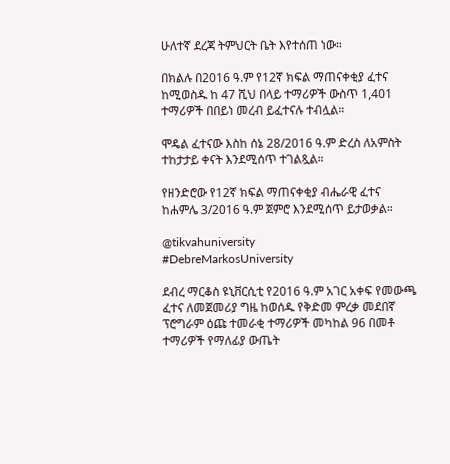ሁለተኛ ደረጃ ትምህርት ቤት እየተሰጠ ነው።

በክልሉ በ2016 ዓ.ም የ12ኛ ክፍል ማጠናቀቂያ ፈተና ከሚወስዱ ከ 47 ሺህ በላይ ተማሪዎች ውስጥ 1,401 ተማሪዎች በበይነ መረብ ይፈተናሉ ተብሏል።

ሞዴል ፈተናው እስከ ሰኔ 28/2016 ዓ.ም ድረስ ለአምስት ተከታታይ ቀናት እንደሚሰጥ ተገልጿል።

የዘንድሮው የ12ኛ ክፍል ማጠናቀቂያ ብሔራዊ ፈተና ከሐምሌ 3/2016 ዓ.ም ጀምሮ እንደሚሰጥ ይታወቃል።

@tikvahuniversity
#DebreMarkosUniversity

ደብረ ማርቆስ ዩኒቨርሲቲ የ2016 ዓ.ም አገር አቀፍ የመውጫ ፈተና ለመጀመሪያ ግዜ ከወሰዱ የቅድመ ምረቃ መደበኛ ፕሮግራም ዕጩ ተመራቂ ተማሪዎች መካከል 96 በመቶ ተማሪዎች የማለፊያ ውጤት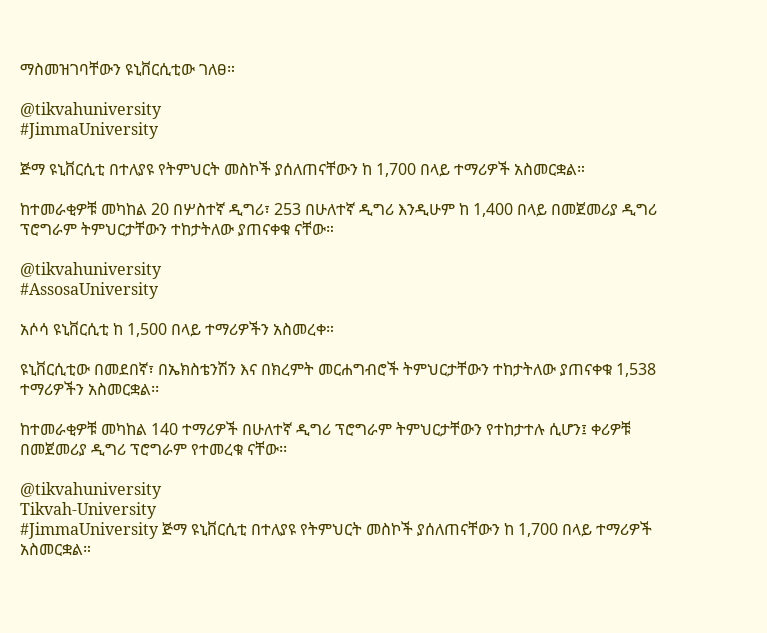ማስመዝገባቸውን ዩኒቨርሲቲው ገለፀ።

@tikvahuniversity
#JimmaUniversity

ጅማ ዩኒቨርሲቲ በተለያዩ የትምህርት መስኮች ያሰለጠናቸውን ከ 1,700 በላይ ተማሪዎች አስመርቋል።

ከተመራቂዎቹ መካከል 20 በሦስተኛ ዲግሪ፣ 253 በሁለተኛ ዲግሪ እንዲሁም ከ 1,400 በላይ በመጀመሪያ ዲግሪ ፕሮግራም ትምህርታቸውን ተከታትለው ያጠናቀቁ ናቸው።

@tikvahuniversity
#AssosaUniversity

አሶሳ ዩኒቨርሲቲ ከ 1,500 በላይ ተማሪዎችን አስመረቀ።

ዩኒቨርሲቲው በመደበኛ፣ በኤክስቴንሽን እና በክረምት መርሐግብሮች ትምህርታቸውን ተከታትለው ያጠናቀቁ 1,538 ተማሪዎችን አስመርቋል፡፡

ከተመራቂዎቹ መካከል 140 ተማሪዎች በሁለተኛ ዲግሪ ፕሮግራም ትምህርታቸውን የተከታተሉ ሲሆን፤ ቀሪዎቹ በመጀመሪያ ዲግሪ ፕሮግራም የተመረቁ ናቸው፡፡

@tikvahuniversity
Tikvah-University
#JimmaUniversity ጅማ ዩኒቨርሲቲ በተለያዩ የትምህርት መስኮች ያሰለጠናቸውን ከ 1,700 በላይ ተማሪዎች አስመርቋል።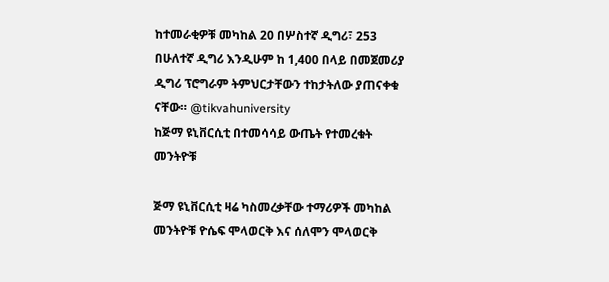ከተመራቂዎቹ መካከል 20 በሦስተኛ ዲግሪ፣ 253 በሁለተኛ ዲግሪ እንዲሁም ከ 1,400 በላይ በመጀመሪያ ዲግሪ ፕሮግራም ትምህርታቸውን ተከታትለው ያጠናቀቁ ናቸው። @tikvahuniversity
ከጅማ ዩኒቨርሲቲ በተመሳሳይ ውጤት የተመረቁት መንትዮቹ

ጅማ ዩኒቨርሲቲ ዛሬ ካስመረቃቸው ተማሪዎች መካከል መንትዮቹ ዮሴፍ ሞላወርቅ እና ሰለሞን ሞላወርቅ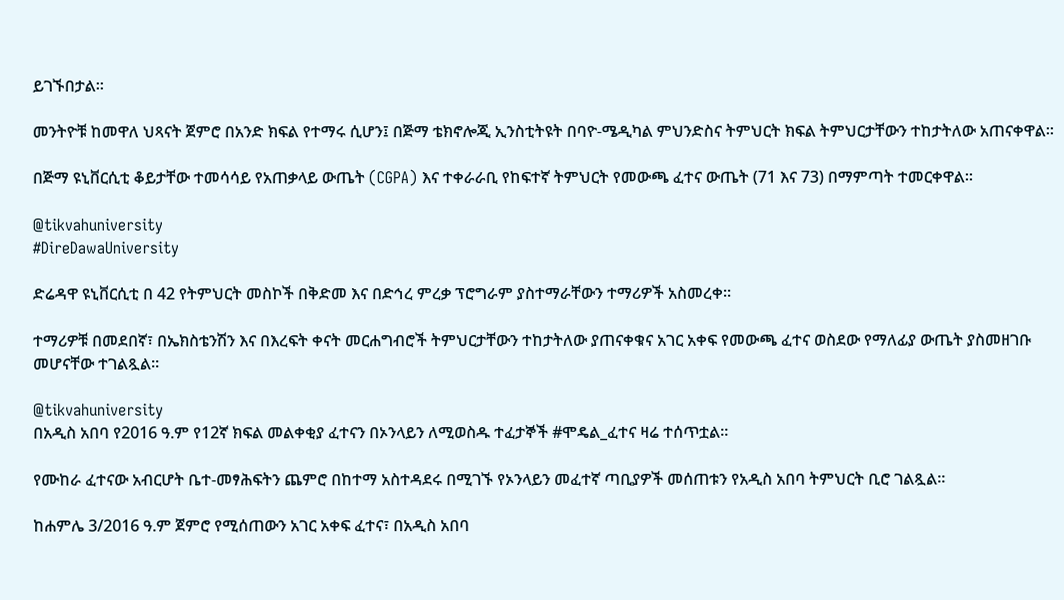ይገኙበታል።

መንትዮቹ ከመዋለ ህጻናት ጀምሮ በአንድ ክፍል የተማሩ ሲሆን፤ በጅማ ቴክኖሎጂ ኢንስቲትዩት በባዮ-ሜዲካል ምህንድስና ትምህርት ክፍል ትምህርታቸውን ተከታትለው አጠናቀዋል፡፡

በጅማ ዩኒቨርሲቲ ቆይታቸው ተመሳሳይ የአጠቃላይ ውጤት (CGPA) እና ተቀራራቢ የከፍተኛ ትምህርት የመውጫ ፈተና ውጤት (71 እና 73) በማምጣት ተመርቀዋል።

@tikvahuniversity
#DireDawaUniversity

ድሬዳዋ ዩኒቨርሲቲ በ 42 የትምህርት መስኮች በቅድመ እና በድኅረ ምረቃ ፕሮግራም ያስተማራቸውን ተማሪዎች አስመረቀ።

ተማሪዎቹ በመደበኛ፣ በኤክስቴንሽን እና በእረፍት ቀናት መርሐግብሮች ትምህርታቸውን ተከታትለው ያጠናቀቁና አገር አቀፍ የመውጫ ፈተና ወስደው የማለፊያ ውጤት ያስመዘገቡ መሆናቸው ተገልጿል፡፡

@tikvahuniversity
በአዲስ አበባ የ2016 ዓ.ም የ12ኛ ክፍል መልቀቂያ ፈተናን በኦንላይን ለሚወስዱ ተፈታኞች #ሞዴል_ፈተና ዛሬ ተሰጥቷል።

የሙከራ ፈተናው አብርሆት ቤተ-መፃሕፍትን ጨምሮ በከተማ አስተዳደሩ በሚገኙ የኦንላይን መፈተኛ ጣቢያዎች መሰጠቱን የአዲስ አበባ ትምህርት ቢሮ ገልጿል።

ከሐምሌ 3/2016 ዓ.ም ጀምሮ የሚሰጠውን አገር አቀፍ ፈተና፣ በአዲስ አበባ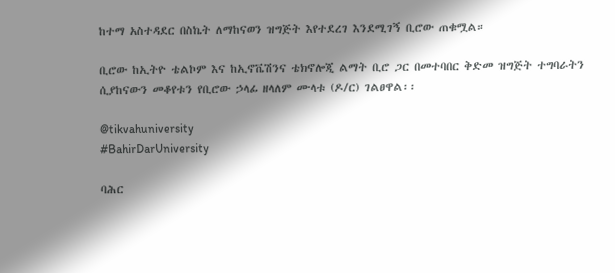ከተማ አስተዳደር በስኬት ለማከናወን ዝግጅት እየተደረገ እንደሚገኝ ቢሮው ጠቁሟል።

ቢሮው ከኢትዮ ቴልኮም እና ከኢኖቬሽንና ቴክኖሎጂ ልማት ቢሮ ጋር በመተባበር ቅድመ ዝግጅት ተግባራትን ሲያከናውን መቆየቱን የቢሮው ኃላፊ ዘላለም ሙላቱ (ዶ/ር) ገልፀዋል፡፡

@tikvahuniversity
#BahirDarUniversity

ባሕር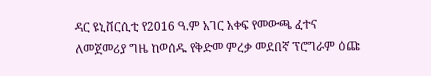ዳር ዩኒቨርሲቲ የ2016 ዓ.ም አገር አቀፍ የመውጫ ፈተና ለመጀመሪያ ግዜ ከወሰዱ የቅድመ ምረቃ መደበኛ ፕሮግራም ዕጩ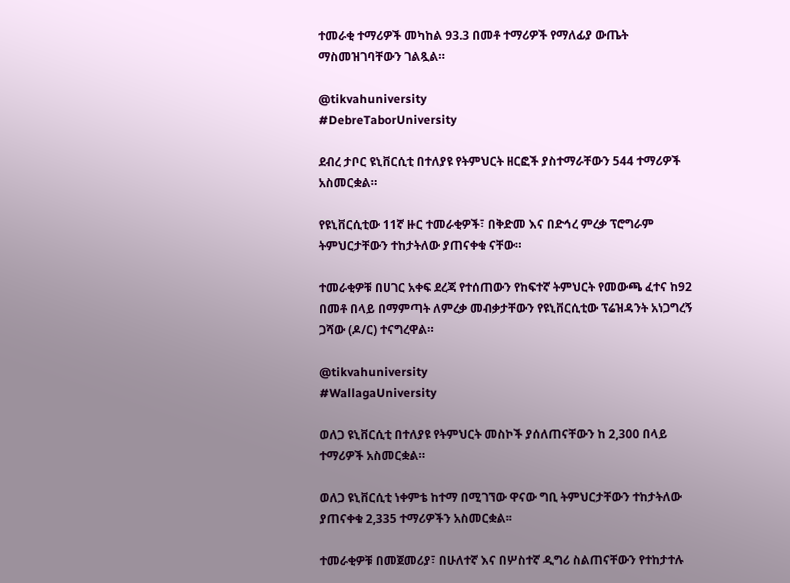ተመራቂ ተማሪዎች መካከል 93.3 በመቶ ተማሪዎች የማለፊያ ውጤት ማስመዝገባቸውን ገልጿል።

@tikvahuniversity
#DebreTaborUniversity

ደብረ ታቦር ዩኒቨርሲቲ በተለያዩ የትምህርት ዘርፎች ያስተማራቸውን 544 ተማሪዎች አስመርቋል።

የዩኒቨርሲቲው 11ኛ ዙር ተመራቂዎች፣ በቅድመ እና በድኅረ ምረቃ ፕሮግራም ትምህርታቸውን ተከታትለው ያጠናቀቁ ናቸው።

ተመራቂዎቹ በሀገር አቀፍ ደረጃ የተሰጠውን የከፍተኛ ትምህርት የመውጫ ፈተና ከ92 በመቶ በላይ በማምጣት ለምረቃ መብቃታቸውን የዩኒቨርሲቲው ፕሬዝዳንት አነጋግረኝ ጋሻው (ዶ/ር) ተናግረዋል።

@tikvahuniversity
#WallagaUniversity

ወለጋ ዩኒቨርሲቲ በተለያዩ የትምህርት መስኮች ያሰለጠናቸውን ከ 2,300 በላይ ተማሪዎች አስመርቋል።

ወለጋ ዩኒቨርሲቲ ነቀምቴ ከተማ በሚገኘው ዋናው ግቢ ትምህርታቸውን ተከታትለው ያጠናቀቁ 2,335 ተማሪዎችን አስመርቋል፡፡

ተመራቂዎቹ በመጀመሪያ፣ በሁለተኛ እና በሦስተኛ ዲግሪ ስልጠናቸውን የተከታተሉ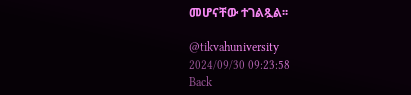መሆናቸው ተገልጿል፡፡

@tikvahuniversity
2024/09/30 09:23:58
Back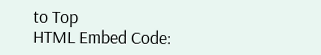to Top
HTML Embed Code: